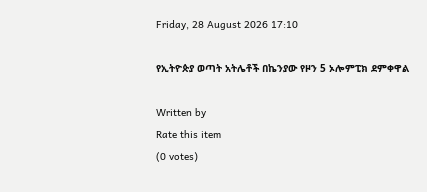Friday, 28 August 2026 17:10

የኢትዮጵያ ወጣት አትሌቶች በኬንያው የዞን 5 ኦሎምፒክ ደምቀዋል

Written by
Rate this item
(0 votes)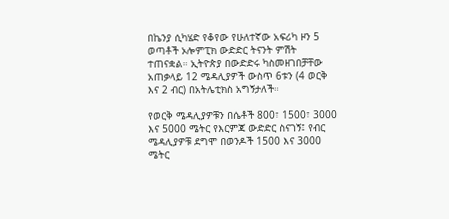በኬንያ ሲካሄድ የቆየው የሁለተኛው አፍሪካ ዞን 5 ወጣቶች ኦሎምፒክ ውድድር ትናንት ምሽት ተጠናቋል። ኢትዮጵያ በውድድሩ ካስመዘገበቻቸው አጠቃላይ 12 ሜዳሊያዎች ውስጥ 6ቱን (4 ወርቅ እና 2 ብር) በአትሌቲክስ አግኝታለች።

የወርቅ ሜዳሊያዎቹን በሴቶች 800፣ 1500፣ 3000 እና 5000 ሜትር የእርምጃ ውድድር ስናገኝ፤ የብር ሜዳሊያዎቹ ደግሞ በወንዶች 1500 እና 3000 ሜትር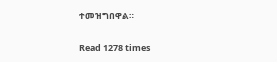ተመዝግበዋል።

Read 1278 times